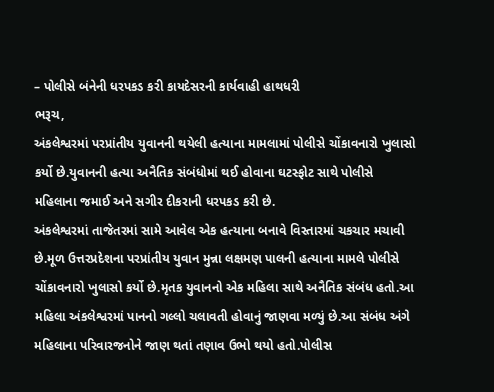– પોલીસે બંનેની ધરપકડ કરી કાયદેસરની કાર્યવાહી હાથધરી
ભરૂચ,
અંકલેશ્વરમાં પરપ્રાંતીય યુવાનની થયેલી હત્યાના મામલામાં પોલીસે ચોંકાવનારો ખુલાસો કર્યો છે.યુવાનની હત્યા અનૈતિક સંબંધોમાં થઈ હોવાના ઘટસ્ફોટ સાથે પોલીસે મહિલાના જમાઈ અને સગીર દીકરાની ધરપકડ કરી છે.
અંકલેશ્વરમાં તાજેતરમાં સામે આવેલ એક હત્યાના બનાવે વિસ્તારમાં ચકચાર મચાવી છે.મૂળ ઉત્તરપ્રદેશના પરપ્રાંતીય યુવાન મુન્ના લક્ષમણ પાલની હત્યાના મામલે પોલીસે ચોંકાવનારો ખુલાસો કર્યો છે.મૃતક યુવાનનો એક મહિલા સાથે અનૈતિક સંબંધ હતો.આ મહિલા અંકલેશ્વરમાં પાનનો ગલ્લો ચલાવતી હોવાનું જાણવા મળ્યું છે.આ સંબંધ અંગે મહિલાના પરિવારજનોને જાણ થતાં તણાવ ઉભો થયો હતો.પોલીસ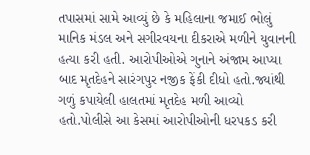તપાસમાં સામે આવ્યું છે કે મહિલાના જમાઈ ભોલું માનિક મંડલ અને સગીરવયના દીકરાએ મળીને યુવાનની હત્યા કરી હતી. આરોપીઓએ ગુનાને અંજામ આપ્યા બાદ મૃતદેહને સારંગપુર નજીક ફેંકી દીધો હતો.જ્યાંથી ગળું કપાયેલી હાલતમાં મૃતદેહ મળી આવ્યો હતો.પોલીસે આ કેસમાં આરોપીઓની ધરપકડ કરી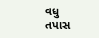વધુ તપાસ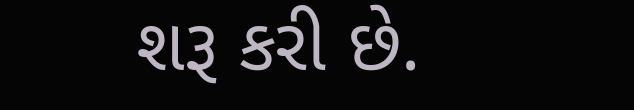શરૂ કરી છે.